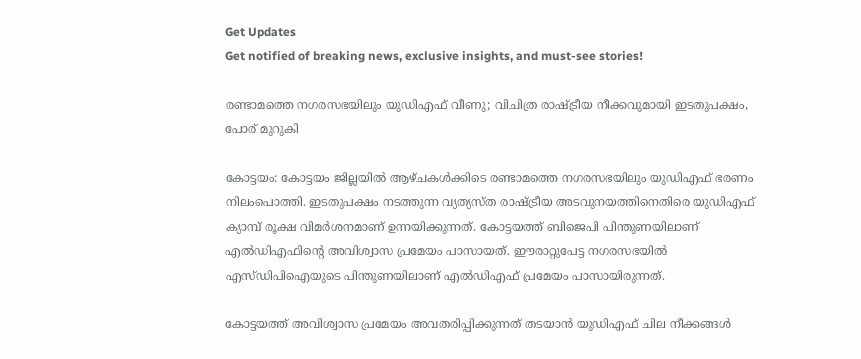Get Updates
Get notified of breaking news, exclusive insights, and must-see stories!

രണ്ടാമത്തെ നഗരസഭയിലും യുഡിഎഫ് വീണു; വിചിത്ര രാഷ്ട്രീയ നീക്കവുമായി ഇടതുപക്ഷം, പോര് മുറുകി

കോട്ടയം: കോട്ടയം ജില്ലയില്‍ ആഴ്ചകള്‍ക്കിടെ രണ്ടാമത്തെ നഗരസഭയിലും യുഡിഎഫ് ഭരണം നിലംപൊത്തി. ഇടതുപക്ഷം നടത്തുന്ന വ്യത്യസ്ത രാഷ്ട്രീയ അടവുനയത്തിനെതിരെ യുഡിഎഫ് ക്യാമ്പ് രൂക്ഷ വിമര്‍ശനമാണ് ഉന്നയിക്കുന്നത്. കോട്ടയത്ത് ബിജെപി പിന്തുണയിലാണ് എല്‍ഡിഎഫിന്റെ അവിശ്വാസ പ്രമേയം പാസായത്. ഈരാറ്റുപേട്ട നഗരസഭയില്‍ എസ്ഡിപിഐയുടെ പിന്തുണയിലാണ് എല്‍ഡിഎഫ് പ്രമേയം പാസായിരുന്നത്.

കോട്ടയത്ത് അവിശ്വാസ പ്രമേയം അവതരിപ്പിക്കുന്നത് തടയാന്‍ യുഡിഎഫ് ചില നീക്കങ്ങള്‍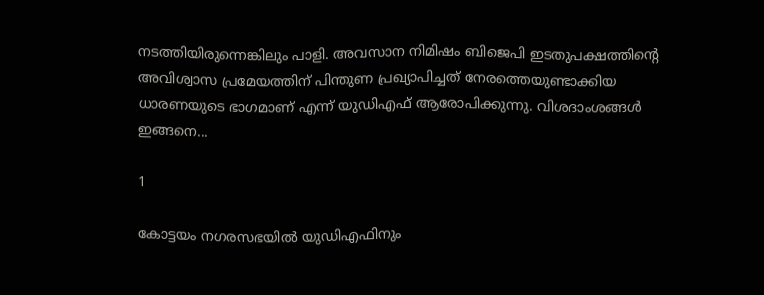നടത്തിയിരുന്നെങ്കിലും പാളി. അവസാന നിമിഷം ബിജെപി ഇടതുപക്ഷത്തിന്റെ അവിശ്വാസ പ്രമേയത്തിന് പിന്തുണ പ്രഖ്യാപിച്ചത് നേരത്തെയുണ്ടാക്കിയ ധാരണയുടെ ഭാഗമാണ് എന്ന് യുഡിഎഫ് ആരോപിക്കുന്നു. വിശദാംശങ്ങള്‍ ഇങ്ങനെ...

1

കോട്ടയം നഗരസഭയില്‍ യുഡിഎഫിനും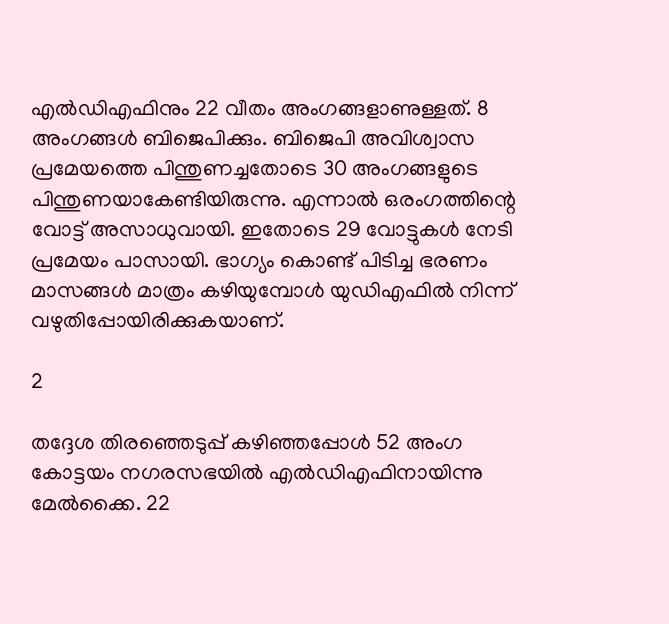എല്‍ഡിഎഫിനും 22 വീതം അംഗങ്ങളാണുള്ളത്. 8 അംഗങ്ങള്‍ ബിജെപിക്കും. ബിജെപി അവിശ്വാസ പ്രമേയത്തെ പിന്തുണച്ചതോടെ 30 അംഗങ്ങളുടെ പിന്തുണയാകേണ്ടിയിരുന്നു. എന്നാല്‍ ഒരംഗത്തിന്റെ വോട്ട് അസാധുവായി. ഇതോടെ 29 വോട്ടുകള്‍ നേടി പ്രമേയം പാസായി. ഭാഗ്യം കൊണ്ട് പിടിച്ച ഭരണം മാസങ്ങള്‍ മാത്രം കഴിയുമ്പോള്‍ യുഡിഎഫില്‍ നിന്ന് വഴുതിപ്പോയിരിക്കുകയാണ്.

2

തദ്ദേശ തിരഞ്ഞെടുപ്പ് കഴിഞ്ഞപ്പോള്‍ 52 അംഗ കോട്ടയം നഗരസഭയില്‍ എല്‍ഡിഎഫിനായിന്നു മേല്‍ക്കൈ. 22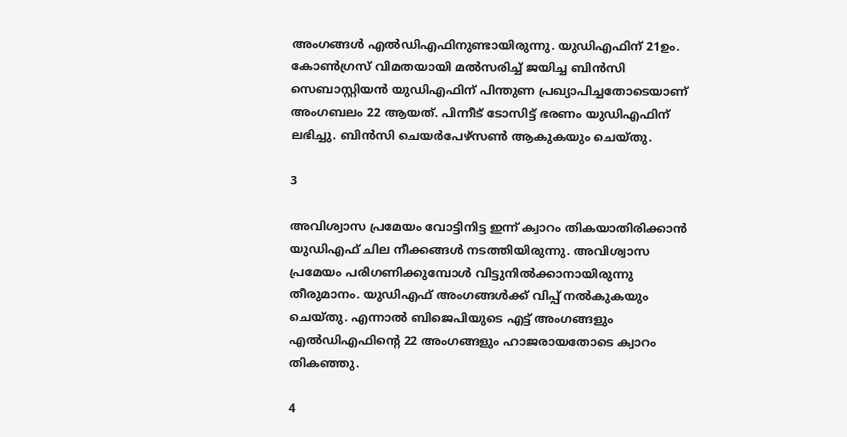അംഗങ്ങള്‍ എല്‍ഡിഎഫിനുണ്ടായിരുന്നു. യുഡിഎഫിന് 21ഉം. കോണ്‍ഗ്രസ് വിമതയായി മല്‍സരിച്ച് ജയിച്ച ബിന്‍സി സെബാസ്റ്റിയന്‍ യുഡിഎഫിന് പിന്തുണ പ്രഖ്യാപിച്ചതോടെയാണ് അംഗബലം 22 ആയത്. പിന്നീട് ടോസിട്ട് ഭരണം യുഡിഎഫിന് ലഭിച്ചു. ബിന്‍സി ചെയര്‍പേഴ്‌സണ്‍ ആകുകയും ചെയ്തു.

3

അവിശ്വാസ പ്രമേയം വോട്ടിനിട്ട ഇന്ന് ക്വാറം തികയാതിരിക്കാന്‍ യുഡിഎഫ് ചില നീക്കങ്ങള്‍ നടത്തിയിരുന്നു. അവിശ്വാസ പ്രമേയം പരിഗണിക്കുമ്പോള്‍ വിട്ടുനില്‍ക്കാനായിരുന്നു തീരുമാനം. യുഡിഎഫ് അംഗങ്ങള്‍ക്ക് വിപ്പ് നല്‍കുകയും ചെയ്തു. എന്നാല്‍ ബിജെപിയുടെ എട്ട് അംഗങ്ങളും എല്‍ഡിഎഫിന്റെ 22 അംഗങ്ങളും ഹാജരായതോടെ ക്വാറം തികഞ്ഞു.

4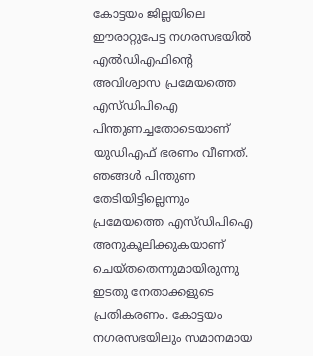കോട്ടയം ജില്ലയിലെ ഈരാറ്റുപേട്ട നഗരസഭയില്‍ എല്‍ഡിഎഫിന്റെ അവിശ്വാസ പ്രമേയത്തെ എസ്ഡിപിഐ പിന്തുണച്ചതോടെയാണ് യുഡിഎഫ് ഭരണം വീണത്. ഞങ്ങള്‍ പിന്തുണ തേടിയിട്ടില്ലെന്നും പ്രമേയത്തെ എസ്ഡിപിഐ അനുകൂലിക്കുകയാണ് ചെയ്തതെന്നുമായിരുന്നു ഇടതു നേതാക്കളുടെ പ്രതികരണം. കോട്ടയം നഗരസഭയിലും സമാനമായ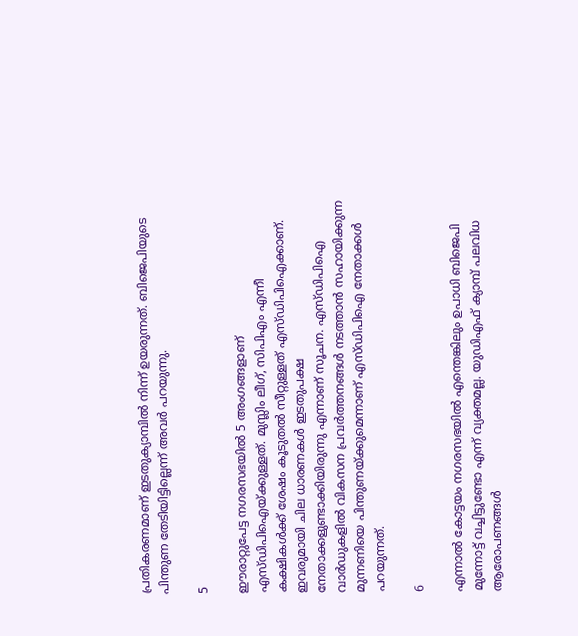പ്രതികരണമാണ് ഇടതുക്യാമ്പില്‍ നിന്ന് ഉയരുന്നത്. ബിജെപിയുടെ പിന്തുണ തേടിയിട്ടില്ലെന്ന് അവര്‍ പറയുന്നു.

5

ഈരാറ്റുപേട്ട നഗരസഭയില്‍ 5 അംഗങ്ങളാണ് എസ്ഡിപിഐയ്ക്കുള്ളത്. മുസ്ലിം ലീഗ്, സിപിഎം എന്നീ കക്ഷികള്‍ക്ക് ശേഷം കൂടുതല്‍ സീറ്റുള്ളത് എസ്ഡിപിഐക്കാണ്. ഇവരുമായി ചില ധാരണകള്‍ ഇടതുപക്ഷ നേതാക്കളുണ്ടാക്കിയിരുന്നു എന്നാണ് സൂചന. എസ്ഡിപിഐ വാര്‍ഡുകളില്‍ വികസന പ്രവര്‍ത്തനങ്ങള്‍ നടത്താന്‍ സഹായിക്കുന്ന മുന്നണിയെ പിന്തുണയ്ക്കുമെന്നാണ് എസ്ഡിപിഐ നേതാക്കള്‍ പറയുന്നത്.

6

എന്നാല്‍ കോട്ടയം നഗരസഭയില്‍ എന്തെങ്കിലും ഉപാധി ബിജെപി മുന്നോട്ട് വച്ചിട്ടുണ്ടോ എന്ന് വ്യക്തമല്ല. യുഡിഎഫ് ക്യാമ്പ് പലവിധ ആരോപണങ്ങള്‍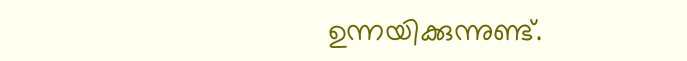ഉന്നയിക്കുന്നുണ്ട്.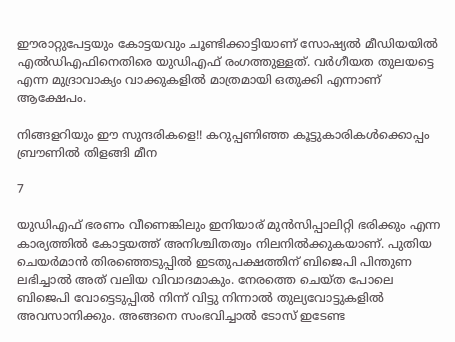ഈരാറ്റുപേട്ടയും കോട്ടയവും ചൂണ്ടിക്കാട്ടിയാണ് സോഷ്യല്‍ മീഡിയയില്‍ എല്‍ഡിഎഫിനെതിരെ യുഡിഎഫ് രംഗത്തുള്ളത്. വര്‍ഗീയത തുലയട്ടെ എന്ന മുദ്രാവാക്യം വാക്കുകളില്‍ മാത്രമായി ഒതുക്കി എന്നാണ് ആക്ഷേപം.

നിങ്ങളറിയും ഈ സുന്ദരികളെ!! കറുപ്പണിഞ്ഞ കൂട്ടുകാരികള്‍ക്കൊപ്പം ബ്രൗണില്‍ തിളങ്ങി മീന

7

യുഡിഎഫ് ഭരണം വീണെങ്കിലും ഇനിയാര് മുന്‍സിപ്പാലിറ്റി ഭരിക്കും എന്ന കാര്യത്തില്‍ കോട്ടയത്ത് അനിശ്ചിതത്വം നിലനില്‍ക്കുകയാണ്. പുതിയ ചെയര്‍മാന്‍ തിരഞ്ഞെടുപ്പില്‍ ഇടതുപക്ഷത്തിന് ബിജെപി പിന്തുണ ലഭിച്ചാല്‍ അത് വലിയ വിവാദമാകും. നേരത്തെ ചെയ്ത പോലെ ബിജെപി വോട്ടെടുപ്പില്‍ നിന്ന് വിട്ടു നിന്നാല്‍ തുല്യവോട്ടുകളില്‍ അവസാനിക്കും. അങ്ങനെ സംഭവിച്ചാല്‍ ടോസ് ഇടേണ്ട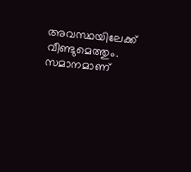അവസ്ഥയിലേക്ക് വീണ്ടുമെത്തും. സമാനമാണ്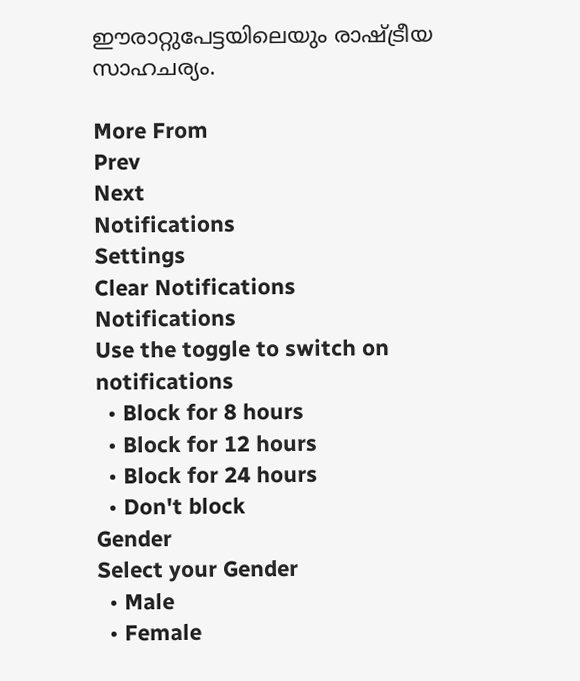ഈരാറ്റുപേട്ടയിലെയും രാഷ്ട്രീയ സാഹചര്യം.

More From
Prev
Next
Notifications
Settings
Clear Notifications
Notifications
Use the toggle to switch on notifications
  • Block for 8 hours
  • Block for 12 hours
  • Block for 24 hours
  • Don't block
Gender
Select your Gender
  • Male
  • Female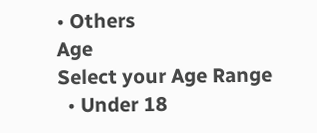• Others
Age
Select your Age Range
  • Under 18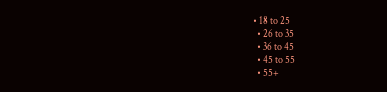• 18 to 25
  • 26 to 35
  • 36 to 45
  • 45 to 55
  • 55+